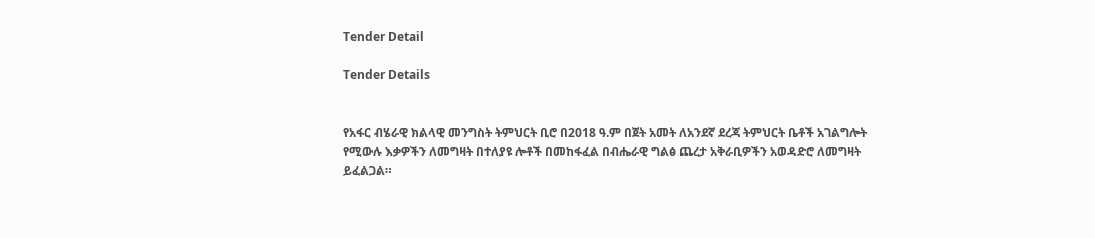Tender Detail

Tender Details


የአፋር ብሄራዊ ክልላዊ መንግስት ትምህርት ቢሮ በ2018 ዓ.ም በጀት አመት ለአንደኛ ደረጃ ትምህርት ቤቶች አገልግሎት የሚውሉ እቃዎችን ለመግዛት በተለያዩ ሎቶች በመከፋፈል በብሔራዊ ግልፅ ጨረታ አቅራቢዎችን አወዳድሮ ለመግዛት ይፈልጋል።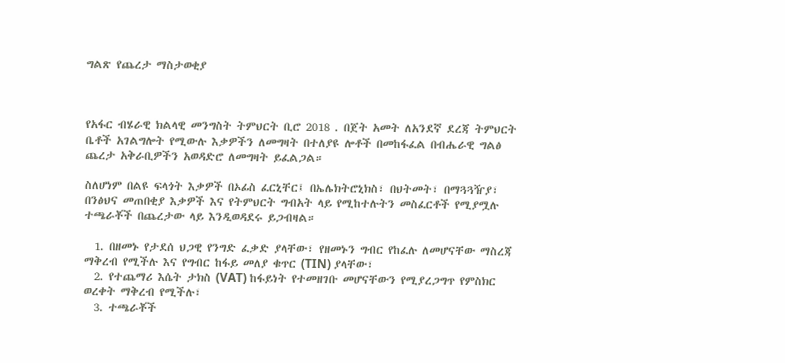ግልጽ የጨረታ ማስታወቂያ



የአፋር ብሄራዊ ክልላዊ መንግስት ትምህርት ቢሮ 2018 . በጀት አመት ለአንደኛ ደረጃ ትምህርት ቤቶች አገልግሎት የሚውሉ እቃዎችን ለመግዛት በተለያዩ ሎቶች በመከፋፈል በብሔራዊ ግልፅ ጨረታ አቅራቢዎችን አወዳድሮ ለመግዛት ይፈልጋል።

ስለሆነም በልዩ ፍላጎት እቃዎች በኦፊስ ፈርኒቸር፤ በኤሌክትሮኒክስ፣ በህትመት፣ በማጓጓዥያ፣ በንፅህና መጠበቂያ እቃዎች እና የትምህርት ግብአት ላይ የሚከተሉትን መስፈርቶች የሚያሟሉ ተጫራቾች በጨረታው ላይ እንዲወዳደሩ ይጋብዛል።

  1. በዘመኑ የታደሰ ህጋዊ የንግድ ፈቃድ ያላቸው፣ የዘመኑን ግብር የከፈሉ ለመሆናቸው ማስረጃ ማቅረብ የሚችሉ እና የግብር ከፋይ መለያ ቁጥር (TIN) ያላቸው፣
  2. የተጨማሪ እሴት ታክስ (VAT) ከፋይነት የተመዘገቡ መሆናቸውን የሚያረጋግጥ የምስክር ወረቀት ማቅረብ የሚችሉ፣
  3. ተጫራቾች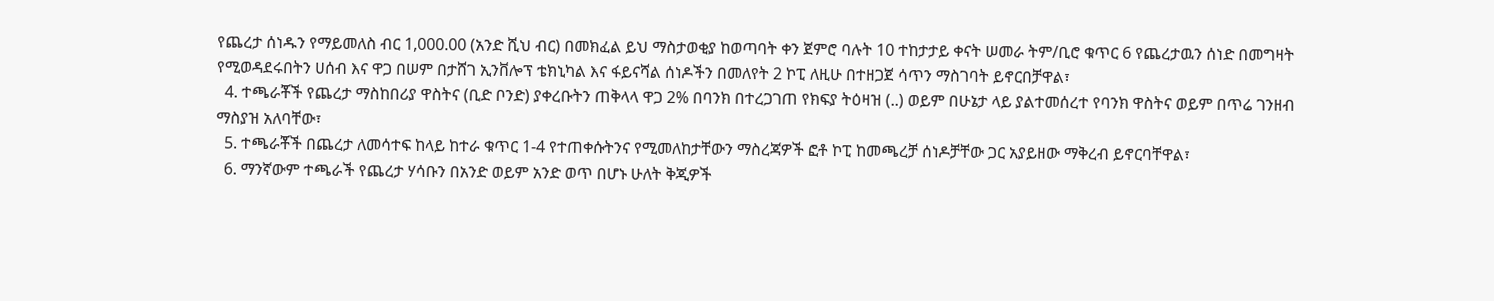የጨረታ ሰነዱን የማይመለስ ብር 1,000.00 (አንድ ሺህ ብር) በመክፈል ይህ ማስታወቂያ ከወጣባት ቀን ጀምሮ ባሉት 10 ተከታታይ ቀናት ሠመራ ትም/ቢሮ ቁጥር 6 የጨረታዉን ሰነድ በመግዛት የሚወዳደሩበትን ሀሰብ እና ዋጋ በሠም በታሸገ ኢንቨሎፕ ቴክኒካል እና ፋይናሻል ሰነዶችን በመለየት 2 ኮፒ ለዚሁ በተዘጋጀ ሳጥን ማስገባት ይኖርበቻዋል፣
  4. ተጫራቾች የጨረታ ማስከበሪያ ዋስትና (ቢድ ቦንድ) ያቀረቡትን ጠቅላላ ዋጋ 2% በባንክ በተረጋገጠ የክፍያ ትዕዛዝ (..) ወይም በሁኔታ ላይ ያልተመሰረተ የባንክ ዋስትና ወይም በጥሬ ገንዘብ ማስያዝ አለባቸው፣
  5. ተጫራቾች በጨረታ ለመሳተፍ ከላይ ከተራ ቁጥር 1-4 የተጠቀሱትንና የሚመለከታቸውን ማስረጃዎች ፎቶ ኮፒ ከመጫረቻ ሰነዶቻቸው ጋር አያይዘው ማቅረብ ይኖርባቸዋል፣
  6. ማንኛውም ተጫራች የጨረታ ሃሳቡን በአንድ ወይም አንድ ወጥ በሆኑ ሁለት ቅጂዎች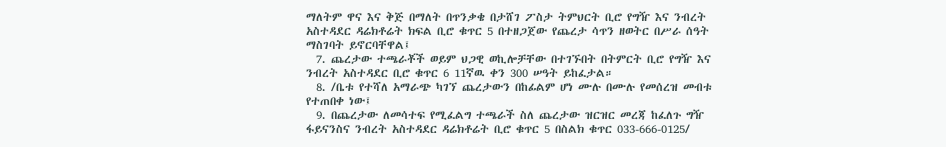ማለትም ዋና እና ቅጅ በማለት በጥንቃቄ በታሸገ ፖስታ ትምህርት ቢሮ የግዥ እና ንብረት አስተዳደር ዳሬክቶሬት ክፍል ቢሮ ቁጥር 5 በተዘጋጀው የጨረታ ሳጥን ዘወትር በሥራ ሰዓት ማስገባት ይኖርባቸዋል፤
  7. ጨረታው ተጫራቾች ወይም ህጋዊ ወኪሎቻቸው በተገኙበት በትምርት ቢሮ የግዥ እና ንብረት አስተዳደር ቢሮ ቁጥር 6 11ኛዉ ቀን 300 ሠዓት ይከፈታል።
  8. /ቤቱ የተሻለ አማራጭ ካገኘ ጨረታውን በከፊልም ሆነ ሙሉ በሙሉ የመሰረዝ መብቱ የተጠበቀ ነው፤
  9. በጨረታው ለመሳተፍ የሚፈልግ ተጫራች ስለ ጨረታው ዝርዝር መረጃ ከፈለጉ ግዥ ፋይናንስና ንብረት አስተዳደር ዳሬክቶሬት ቢሮ ቁጥር 5 በስልክ ቁጥር 033-666-0125/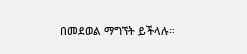በመደወል ማግኘት ይችላሉ።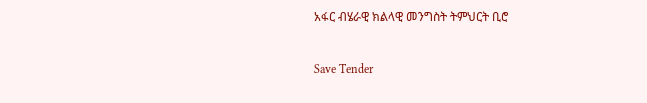አፋር ብሄራዊ ክልላዊ መንግስት ትምህርት ቢሮ



Save Tender